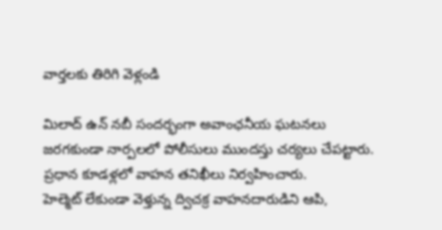వార్తలకు తిరిగి వెళ్లండి

మిలాద్ ఉన్ నబీ సందర్భంగా అవాంఛనీయ ఘటనలు జరగకుండా నార్పలలో పోలీసులు ముందస్తు చర్యలు చేపట్టారు. ప్రధాన కూడళ్లలో వాహన తనిఖీలు నిర్వహించారు.
హెల్మెట్ లేకుండా వెళ్తున్న ద్విచక్ర వాహనదారుడిని ఆపి,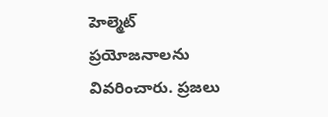హెల్మెట్ ప్రయోజనాలను వివరించారు. ప్రజలు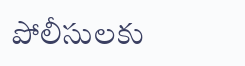పోలీసులకు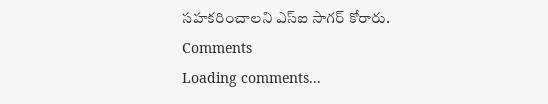సహకరించాలని ఎస్ఐ సాగర్ కోరారు.
Comments
Loading comments...